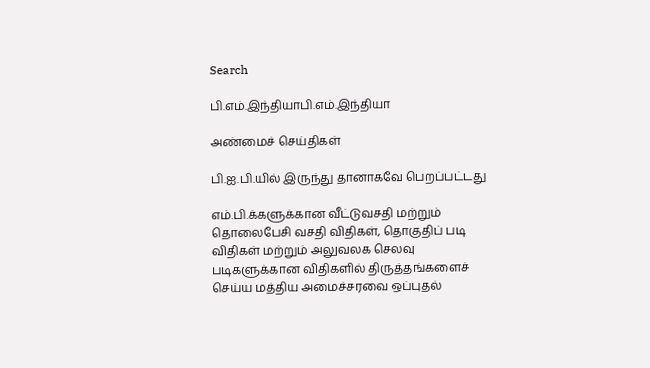Search

பி.எம்.இந்தியாபி.எம்.இந்தியா

அண்மைச் செய்திகள்

பி.ஐ.பி.யில் இருந்து தானாகவே பெறப்பட்டது

எம்.பி.க்களுக்கான வீட்டுவசதி மற்றும் தொலைபேசி வசதி விதிகள், தொகுதிப் படி விதிகள் மற்றும் அலுவலக செலவு படிகளுக்கான விதிகளில் திருத்தங்களைச் செய்ய மத்திய அமைச்சரவை ஒப்புதல்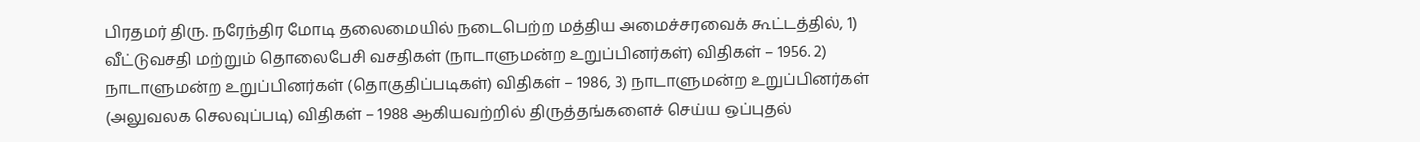பிரதமர் திரு. நரேந்திர மோடி தலைமையில் நடைபெற்ற மத்திய அமைச்சரவைக் கூட்டத்தில், 1) வீட்டுவசதி மற்றும் தொலைபேசி வசதிகள் (நாடாளுமன்ற உறுப்பினர்கள்) விதிகள் – 1956. 2) நாடாளுமன்ற உறுப்பினர்கள் (தொகுதிப்படிகள்) விதிகள் – 1986, 3) நாடாளுமன்ற உறுப்பினர்கள் (அலுவலக செலவுப்படி) விதிகள் – 1988 ஆகியவற்றில் திருத்தங்களைச் செய்ய ஒப்புதல்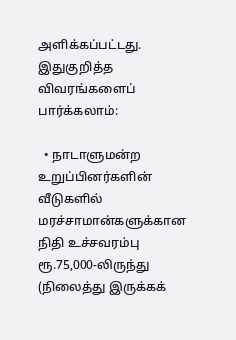அளிக்கப்பட்டது. இதுகுறித்த விவரங்களைப் பார்க்கலாம்:

  • நாடாளுமன்ற உறுப்பினர்களின் வீடுகளில் மரச்சாமான்களுக்கான நிதி உச்சவரம்பு ரூ.75,000-லிருந்து (நிலைத்து இருக்கக்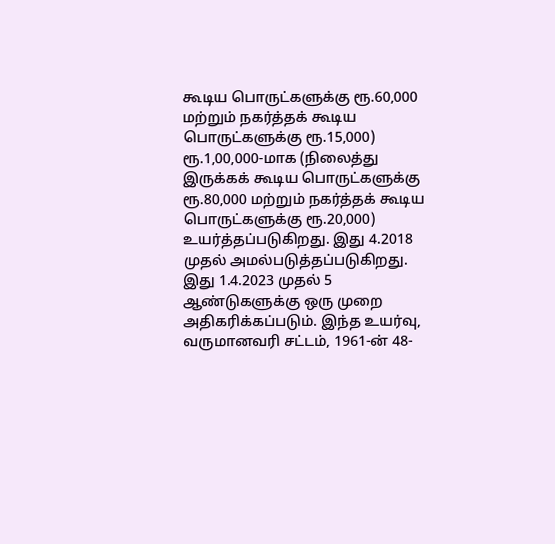கூடிய பொருட்களுக்கு ரூ.60,000 மற்றும் நகர்த்தக் கூடிய பொருட்களுக்கு ரூ.15,000) ரூ.1,00,000-மாக (நிலைத்து இருக்கக் கூடிய பொருட்களுக்கு ரூ.80,000 மற்றும் நகர்த்தக் கூடிய பொருட்களுக்கு ரூ.20,000) உயர்த்தப்படுகிறது. இது 4.2018 முதல் அமல்படுத்தப்படுகிறது. இது 1.4.2023 முதல் 5 ஆண்டுகளுக்கு ஒரு முறை அதிகரிக்கப்படும். இந்த உயர்வு, வருமானவரி சட்டம், 1961-ன் 48-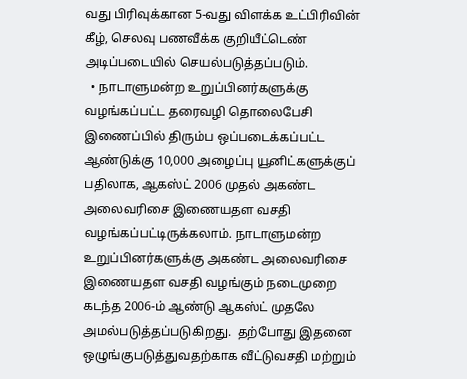வது பிரிவுக்கான 5-வது விளக்க உட்பிரிவின் கீழ், செலவு பணவீக்க குறியீட்டெண் அடிப்படையில் செயல்படுத்தப்படும்.
  • நாடாளுமன்ற உறுப்பினர்களுக்கு வழங்கப்பட்ட தரைவழி தொலைபேசி இணைப்பில் திரும்ப ஒப்படைக்கப்பட்ட ஆண்டுக்கு 10,000 அழைப்பு யூனிட்களுக்குப் பதிலாக, ஆகஸ்ட் 2006 முதல் அகண்ட அலைவரிசை இணையதள வசதி வழங்கப்பட்டிருக்கலாம். நாடாளுமன்ற உறுப்பினர்களுக்கு அகண்ட அலைவரிசை இணையதள வசதி வழங்கும் நடைமுறை கடந்த 2006-ம் ஆண்டு ஆகஸ்ட் முதலே அமல்படுத்தப்படுகிறது.  தற்போது இதனை ஒழுங்குபடுத்துவதற்காக வீட்டுவசதி மற்றும்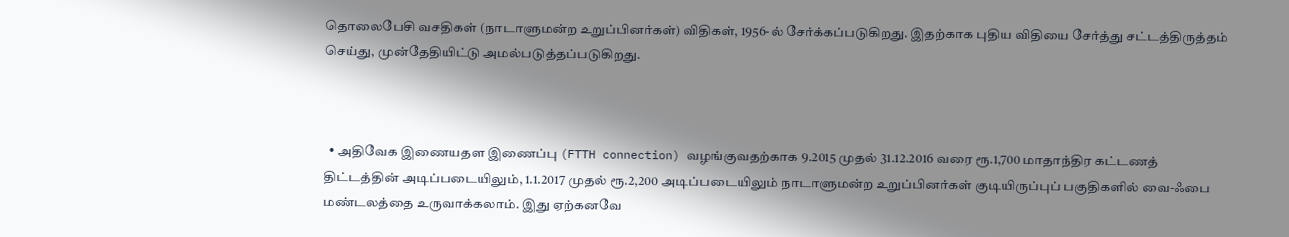தொலைபேசி வசதிகள் (நாடாளுமன்ற உறுப்பினர்கள்) விதிகள், 1956-ல் சேர்க்கப்படுகிறது. இதற்காக புதிய விதியை சேர்த்து சட்டத்திருத்தம் செய்து, முன்தேதியிட்டு அமல்படுத்தப்படுகிறது.



  • அதிவேக இணையதள இணைப்பு (FTTH connection) வழங்குவதற்காக 9.2015 முதல் 31.12.2016 வரை ரூ.1,700 மாதாந்திர கட்டணத் திட்டத்தின் அடிப்படையிலும், 1.1.2017 முதல் ரூ.2,200 அடிப்படையிலும் நாடாளுமன்ற உறுப்பினர்கள் குடியிருப்புப் பகுதிகளில் வை-ஃபை மண்டலத்தை உருவாக்கலாம். இது ஏற்கனவே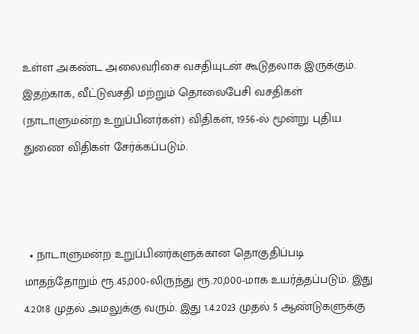உள்ள அகண்ட அலைவரிசை வசதியுடன் கூடுதலாக இருக்கும். இதற்காக, வீட்டுவசதி மற்றும் தொலைபேசி வசதிகள் (நாடாளுமன்ற உறுப்பினர்கள்) விதிகள், 1956-ல் மூன்று புதிய துணை விதிகள் சேர்க்கப்படும்.



  • நாடாளுமன்ற உறுப்பினர்களுக்கான தொகுதிப்படி மாதந்தோறும் ரூ.45,000-லிருந்து ரூ.70,000-மாக உயர்த்தப்படும். இது 4.2018 முதல் அமலுக்கு வரும். இது 1.4.2023 முதல் 5 ஆண்டுகளுக்கு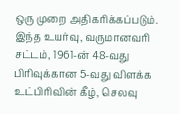ஒரு முறை அதிகரிக்கப்படும். இந்த உயர்வு, வருமானவரி சட்டம், 1961-ன் 48-வது பிரிவுக்கான 5-வது விளக்க உட்பிரிவின் கீழ், செலவு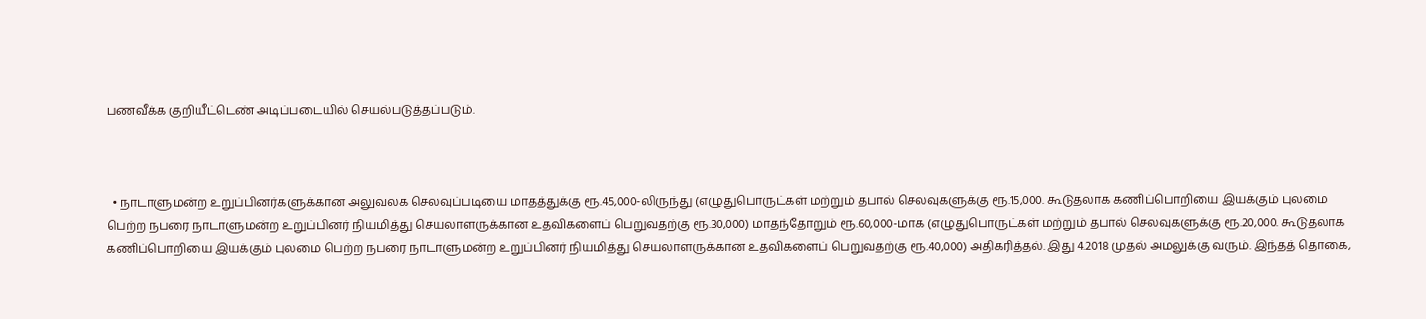பணவீக்க குறியீட்டெண் அடிப்படையில் செயல்படுத்தப்படும்.



  • நாடாளுமன்ற உறுப்பினர்களுக்கான அலுவலக செலவுப்படியை மாதத்துக்கு ரூ.45,000-லிருந்து (எழுதுபொருட்கள் மற்றும் தபால் செலவுகளுக்கு ரூ.15,000. கூடுதலாக கணிப்பொறியை இயக்கும் புலமை பெற்ற நபரை நாடாளுமன்ற உறுப்பினர் நியமித்து செயலாளருக்கான உதவிகளைப் பெறுவதற்கு ரூ.30,000) மாதந்தோறும் ரூ.60,000-மாக (எழுதுபொருட்கள் மற்றும் தபால் செலவுகளுக்கு ரூ.20,000. கூடுதலாக கணிப்பொறியை இயக்கும் புலமை பெற்ற நபரை நாடாளுமன்ற உறுப்பினர் நியமித்து செயலாளருக்கான உதவிகளைப் பெறுவதற்கு ரூ.40,000) அதிகரித்தல். இது 4.2018 முதல் அமலுக்கு வரும். இந்தத் தொகை,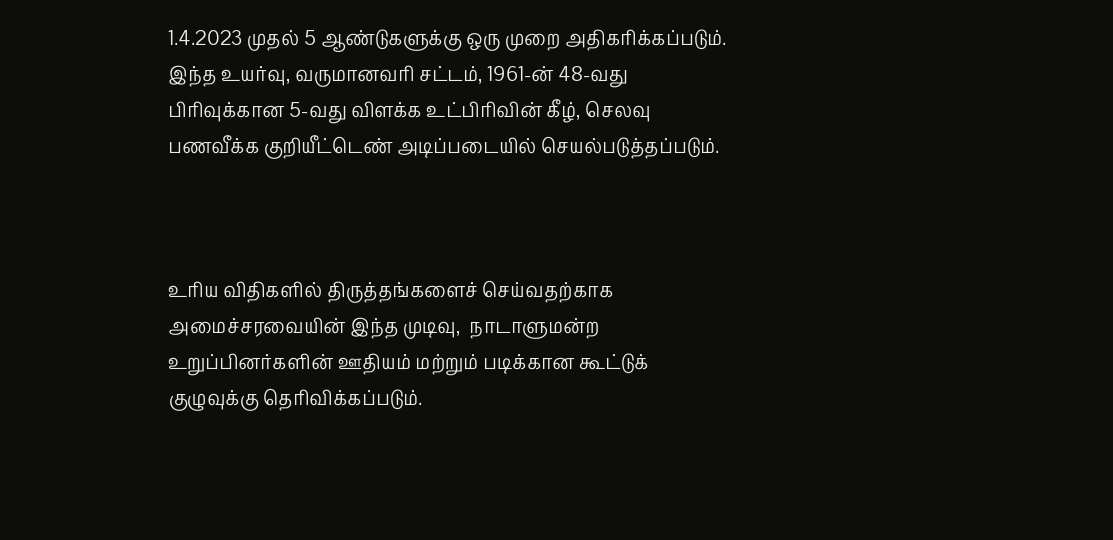1.4.2023 முதல் 5 ஆண்டுகளுக்கு ஒரு முறை அதிகரிக்கப்படும். இந்த உயர்வு, வருமானவரி சட்டம், 1961-ன் 48-வது பிரிவுக்கான 5-வது விளக்க உட்பிரிவின் கீழ், செலவு பணவீக்க குறியீட்டெண் அடிப்படையில் செயல்படுத்தப்படும்.



உரிய விதிகளில் திருத்தங்களைச் செய்வதற்காக அமைச்சரவையின் இந்த முடிவு,  நாடாளுமன்ற உறுப்பினர்களின் ஊதியம் மற்றும் படிக்கான கூட்டுக் குழுவுக்கு தெரிவிக்கப்படும்.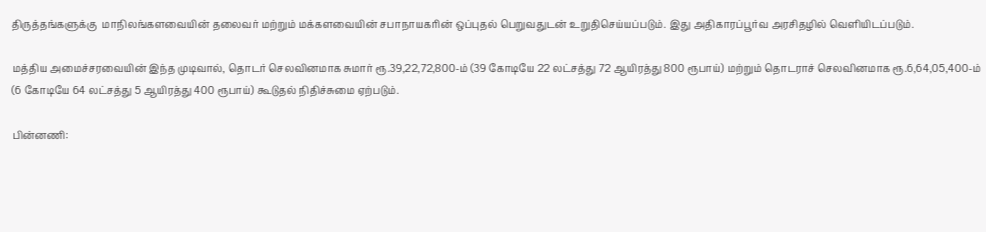திருத்தங்களுக்கு  மாநிலங்களவையின் தலைவர் மற்றும் மக்களவையின் சபாநாயகரின் ஒப்புதல் பெறுவதுடன் உறுதிசெய்யப்படும். இது அதிகாரப்பூர்வ அரசிதழில் வெளியிடப்படும்.

மத்திய அமைச்சரவையின் இந்த முடிவால், தொடர் செலவினமாக சுமார் ரூ.39,22,72,800-ம் (39 கோடியே 22 லட்சத்து 72 ஆயிரத்து 800 ரூபாய்) மற்றும் தொடராச் செலவினமாக ரூ.6,64,05,400-ம் (6 கோடியே 64 லட்சத்து 5 ஆயிரத்து 400 ரூபாய்) கூடுதல் நிதிச்சுமை ஏற்படும்.

பின்னணி: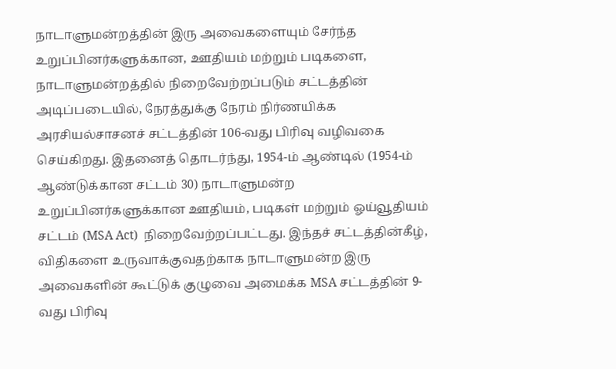நாடாளுமன்றத்தின் இரு அவைகளையும் சேர்ந்த உறுப்பினர்களுக்கான, ஊதியம் மற்றும் படிகளை, நாடாளுமன்றத்தில் நிறைவேற்றப்படும் சட்டத்தின் அடிப்படையில், நேரத்துக்கு நேரம் நிர்ணயிக்க அரசியல்சாசனச் சட்டத்தின் 106-வது பிரிவு வழிவகை செய்கிறது. இதனைத் தொடர்ந்து, 1954-ம் ஆண்டில் (1954-ம் ஆண்டுக்கான சட்டம் 30) நாடாளுமன்ற உறுப்பினர்களுக்கான ஊதியம், படிகள் மற்றும் ஓய்வூதியம் சட்டம் (MSA Act)  நிறைவேற்றப்பட்டது. இந்தச் சட்டத்தின்கீழ், விதிகளை உருவாக்குவதற்காக நாடாளுமன்ற இரு அவைகளின் கூட்டுக் குழுவை அமைக்க MSA சட்டத்தின் 9-வது பிரிவு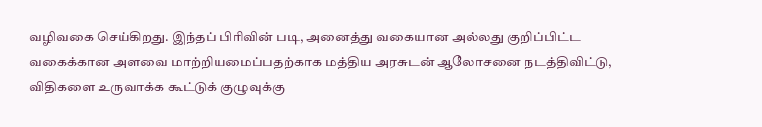வழிவகை செய்கிறது. இந்தப் பிரிவின் படி, அனைத்து வகையான அல்லது குறிப்பிட்ட வகைக்கான அளவை மாற்றியமைப்பதற்காக மத்திய அரசுடன் ஆலோசனை நடத்திவிட்டு, விதிகளை உருவாக்க கூட்டுக் குழுவுக்கு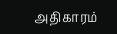அதிகாரம்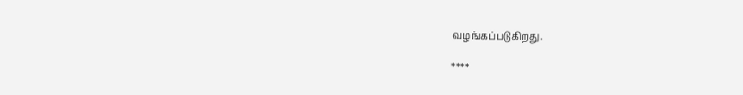வழங்கப்படுகிறது.

****